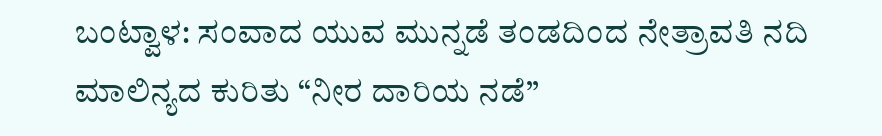ಬಂಟ್ವಾಳ: ಸಂವಾದ ಯುವ ಮುನ್ನಡೆ ತಂಡದಿಂದ ನೇತ್ರಾವತಿ ನದಿ ಮಾಲಿನ್ಯದ ಕುರಿತು “ನೀರ ದಾರಿಯ ನಡೆ”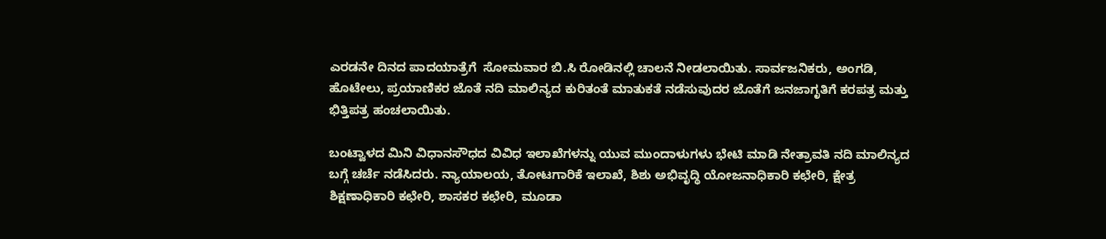ಎರಡನೇ ದಿನದ ಪಾದಯಾತ್ರೆಗೆ  ಸೋಮವಾರ ಬಿ.ಸಿ ರೋಡಿನಲ್ಲಿ ಚಾಲನೆ ನೀಡಲಾಯಿತು. ಸಾರ್ವಜನಿಕರು, ಅಂಗಡಿ, ಹೊಟೇಲು, ಪ್ರಯಾಣಿಕರ ಜೊತೆ ನದಿ ಮಾಲಿನ್ಯದ ಕುರಿತಂತೆ ಮಾತುಕತೆ ನಡೆಸುವುದರ ಜೊತೆಗೆ ಜನಜಾಗೃತಿಗೆ ಕರಪತ್ರ ಮತ್ತು ಭಿತ್ತಿಪತ್ರ ಹಂಚಲಾಯಿತು.

ಬಂಟ್ವಾಳದ ಮಿನಿ ವಿಧಾನಸೌಧದ ವಿವಿಧ ಇಲಾಖೆಗಳನ್ನು ಯುವ ಮುಂದಾಳುಗಳು ಭೇಟಿ ಮಾಡಿ ನೇತ್ರಾವತಿ ನದಿ ಮಾಲಿನ್ಯದ ಬಗ್ಗೆ ಚರ್ಚೆ ನಡೆಸಿದರು. ನ್ಯಾಯಾಲಯ, ತೋಟಗಾರಿಕೆ ಇಲಾಖೆ, ಶಿಶು ಅಭಿವೃದ್ಧಿ ಯೋಜನಾಧಿಕಾರಿ ಕಛೇರಿ, ಕ್ಷೇತ್ರ ಶಿಕ್ಷಣಾಧಿಕಾರಿ ಕಛೇರಿ, ಶಾಸಕರ ಕಛೇರಿ, ಮೂಡಾ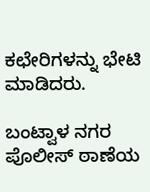ಕಛೇರಿಗಳನ್ನು ಭೇಟಿ ಮಾಡಿದರು.

ಬಂಟ್ವಾಳ ನಗರ ಪೊಲೀಸ್ ಠಾಣೆಯ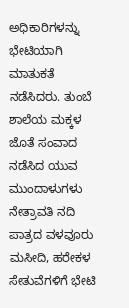ಅಧಿಕಾರಿಗಳನ್ನು ಭೇಟಿಯಾಗಿ ಮಾತುಕತೆ ನಡೆಸಿದರು. ತುಂಬೆ ಶಾಲೆಯ ಮಕ್ಕಳ ಜೊತೆ ಸಂವಾದ ನಡೆಸಿದ ಯುವ ಮುಂದಾಳುಗಳು ನೇತ್ರಾವತಿ ನದಿ ಪಾತ್ರದ ವಳವೂರು ಮಸೀದಿ, ಹರೇಕಳ‌ ಸೇತುವೆಗಳಿಗೆ ಭೇಟಿ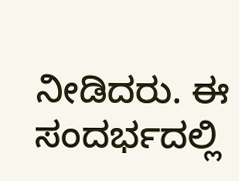ನೀಡಿದರು. ಈ ಸಂದರ್ಭದಲ್ಲಿ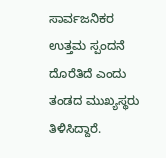ಸಾರ್ವಜನಿಕರ ಉತ್ತಮ ಸ್ಪಂದನೆ ದೊರೆತಿದೆ ಎಂದು ತಂಡದ ಮುಖ್ಯಸ್ಥರು ತಿಳಿಸಿದ್ದಾರೆ.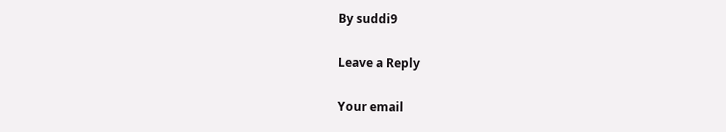By suddi9

Leave a Reply

Your email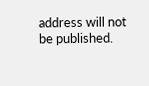address will not be published.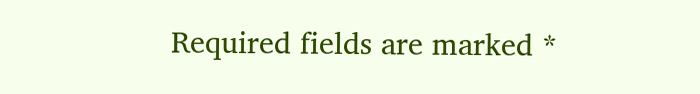Required fields are marked *